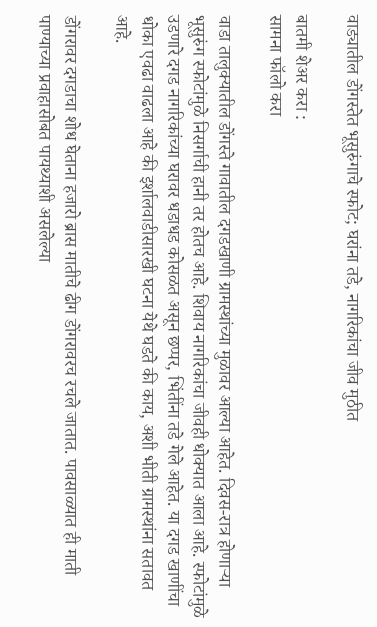वाड्यातील डोंगस्तेत भूसुरुंगाचे स्फोट; घरांना तडे, नागरिकांचा जीव मुठीत

बातमी शेअर करा :
सामना फॉलो करा

वाडा तालुक्यातील डोंगस्ते गावातील दगडखाणी ग्रामस्थांच्या मुळावर आल्या आहेत. दिवस-रात्र होणाऱ्या भूसुरुंग स्फोटांमुळे निसर्गाची हानी तर होतच आहे. शिवाय नागरिकांचा जीवही धोक्यात आला आहे. स्फोटांमुळे उडणारे दगड नागरिकांच्या घरावर धडाधड कोसळत असून छप्पर, भिंतींना तडे गेले आहेत. या दगड खाणींचा धोका एवढा वाढला आहे की इर्शालवाडीसारखी घटना येथे घडते की काय, अशी भीती ग्रामस्थांना सतावत आहे.

डोंगरावर दगडाचा शोध घेताना हजारो ब्रास मातीचे ढीग डोंगरावरच रचले जातात. पावसाळ्यात ही माती पाण्याच्या प्रवाहासोबत पायथ्याशी असलेल्या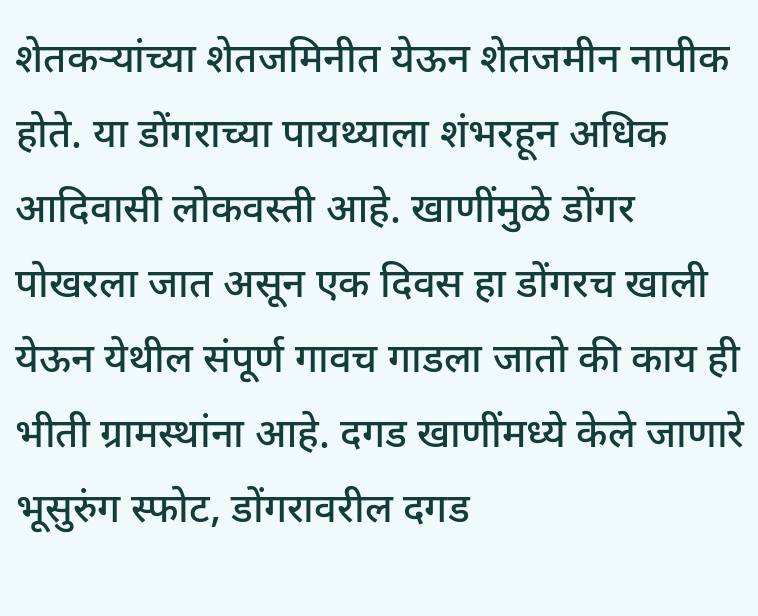शेतकऱ्यांच्या शेतजमिनीत येऊन शेतजमीन नापीक होते. या डोंगराच्या पायथ्याला शंभरहून अधिक आदिवासी लोकवस्ती आहे. खाणींमुळे डोंगर पोखरला जात असून एक दिवस हा डोंगरच खाली येऊन येथील संपूर्ण गावच गाडला जातो की काय ही भीती ग्रामस्थांना आहे. दगड खाणींमध्ये केले जाणारे भूसुरुंग स्फोट, डोंगरावरील दगड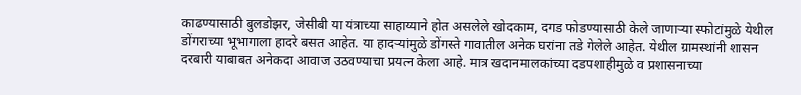काढण्यासाठी बुलडोझर, जेसीबी या यंत्राच्या साहाय्याने होत असलेले खोदकाम, दगड फोडण्यासाठी केले जाणाऱ्या स्फोटांमुळे येथील डोंगराच्या भूभागाला हादरे बसत आहेत. या हादऱ्यांमुळे डोंगस्ते गावातील अनेक घरांना तडे गेलेले आहेत. येथील ग्रामस्थांनी शासन दरबारी याबाबत अनेकदा आवाज उठवण्याचा प्रयत्न केला आहे. मात्र खदानमालकांच्या दडपशाहीमुळे व प्रशासनाच्या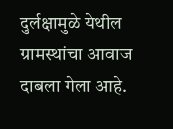दुर्लक्षामुळे येथील ग्रामस्थांचा आवाज दाबला गेला आहे.